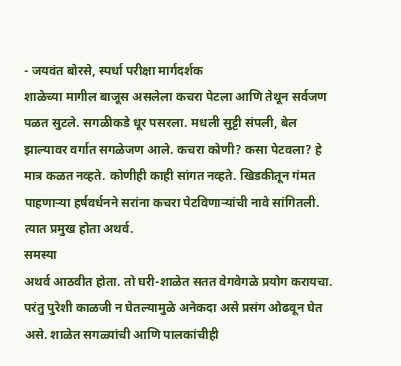- जयवंत बोरसे, स्पर्धा परीक्षा मार्गदर्शक
शाळेच्या मागील बाजूस असलेला कचरा पेटला आणि तेथून सर्वजण पळत सुटले. सगळीकडे धूर पसरला. मधली सुट्टी संपली, बेल झाल्यावर वर्गात सगळेजण आले. कचरा कोणी? कसा पेटवला? हे मात्र कळत नव्हते. कोणीही काही सांगत नव्हते. खिडकीतून गंमत पाहणाऱ्या हर्षवर्धनने सरांना कचरा पेटविणाऱ्यांची नावे सांगितली. त्यात प्रमुख होता अथर्व.
समस्या
अथर्व आठवीत होता. तो घरी-शाळेत सतत वेगवेगळे प्रयोग करायचा. परंतु पुरेशी काळजी न घेतल्यामुळे अनेकदा असे प्रसंग ओढवून घेत असे. शाळेत सगळ्यांची आणि पालकांचीही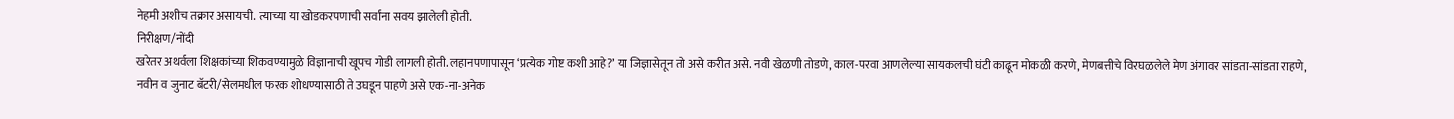नेहमी अशीच तक्रार असायची. त्याच्या या खोडकरपणाची सर्वांना सवय झालेली होती.
निरीक्षण/नोंदी
खरेतर अथर्वला शिक्षकांच्या शिकवण्यामुळे विज्ञानाची खूपच गोडी लागली होती. लहानपणापासून ‘प्रत्येक गोष्ट कशी आहे?’ या जिज्ञासेतून तो असे करीत असे. नवी खेळणी तोडणे, काल-परवा आणलेल्या सायकलची घंटी काढून मोकळी करणे, मेणबत्तीचे विरघळलेले मेण अंगावर सांडता-सांडता राहणे, नवीन व जुनाट बॅटरी/सेलमधील फरक शोधण्यासाठी ते उघडून पाहणे असे एक-ना-अनेक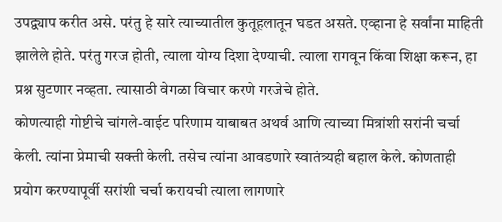उपद्व्याप करीत असे. परंतु हे सारे त्याच्यातील कुतूहलातून घडत असते. एव्हाना हे सर्वांना माहिती झालेले होते. परंतु गरज होती, त्याला योग्य दिशा देण्याची. त्याला रागवून किंवा शिक्षा करून, हा प्रश्न सुटणार नव्हता. त्यासाठी वेगळा विचार करणे गरजेचे होते.
कोणत्याही गोष्टीचे चांगले-वाईट परिणाम याबाबत अथर्व आणि त्याच्या मित्रांशी सरांनी चर्चा केली. त्यांना प्रेमाची सक्ती केली. तसेच त्यांना आवडणारे स्वातंत्र्यही बहाल केले. कोणताही प्रयोग करण्यापूर्वी सरांशी चर्चा करायची त्याला लागणारे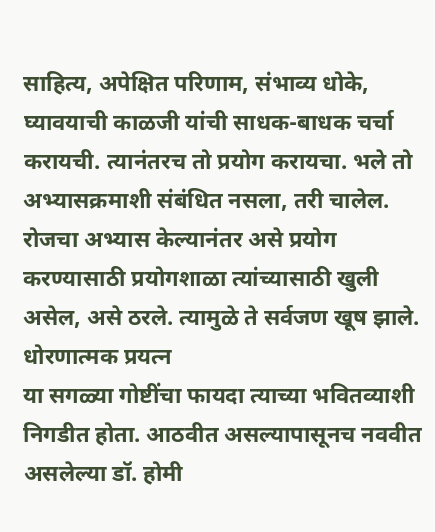साहित्य, अपेक्षित परिणाम, संभाव्य धोके, घ्यावयाची काळजी यांची साधक-बाधक चर्चा करायची. त्यानंतरच तो प्रयोग करायचा. भले तो अभ्यासक्रमाशी संबंधित नसला, तरी चालेल. रोजचा अभ्यास केल्यानंतर असे प्रयोग करण्यासाठी प्रयोगशाळा त्यांच्यासाठी खुली असेल, असे ठरले. त्यामुळे ते सर्वजण खूष झाले.
धोरणात्मक प्रयत्न
या सगळ्या गोष्टींचा फायदा त्याच्या भवितव्याशी निगडीत होता. आठवीत असल्यापासूनच नववीत असलेल्या डॉ. होमी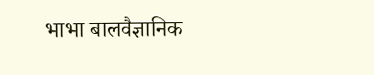भाभा बालवैज्ञानिक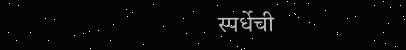स्पर्धेची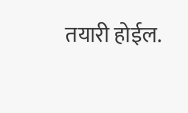तयारी होईल.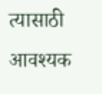त्यासाठी आवश्यक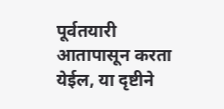पूर्वतयारी आतापासून करता येईल, या दृष्टीने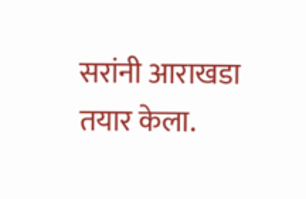सरांनी आराखडा तयार केला.